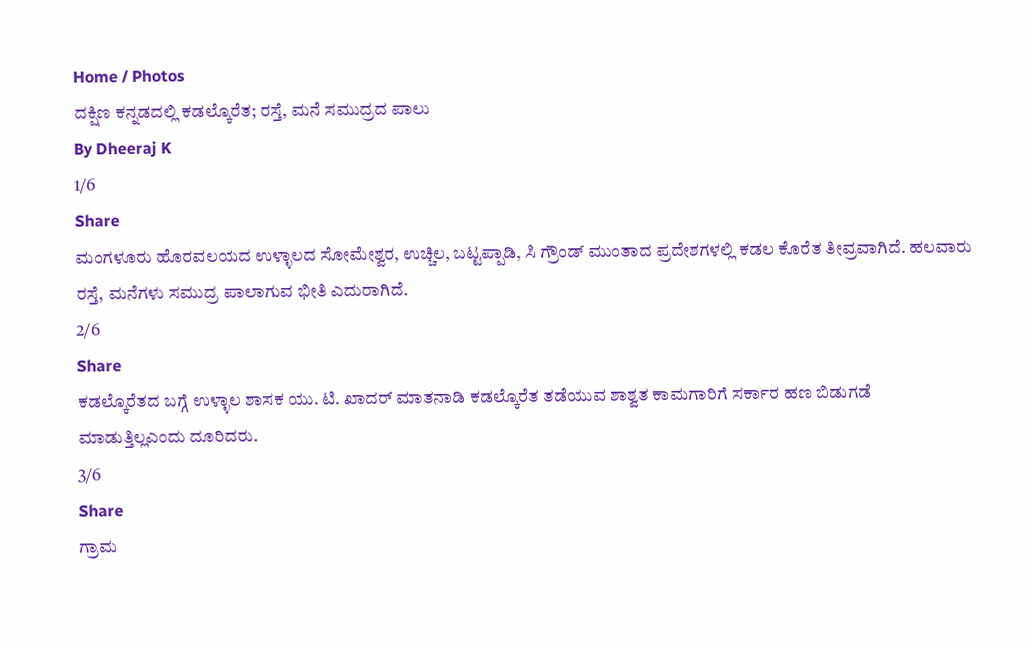Home / Photos
ದಕ್ಷಿಣ ಕನ್ನಡದಲ್ಲಿ ಕಡಲ್ಕೊರೆತ; ರಸ್ತೆ, ಮನೆ ಸಮುದ್ರದ ಪಾಲು
By Dheeraj K
1/6
Share
ಮಂಗಳೂರು ಹೊರವಲಯದ ಉಳ್ಳಾಲದ ಸೋಮೇಶ್ವರ, ಉಚ್ಚಿಲ, ಬಟ್ಟಪ್ಪಾಡಿ, ಸಿ ಗ್ರೌಂಡ್ ಮುಂತಾದ ಪ್ರದೇಶಗಳಲ್ಲಿ ಕಡಲ ಕೊರೆತ ತೀವ್ರವಾಗಿದೆ. ಹಲವಾರು ರಸ್ತೆ, ಮನೆಗಳು ಸಮುದ್ರ ಪಾಲಾಗುವ ಭೀತಿ ಎದುರಾಗಿದೆ.
2/6
Share
ಕಡಲ್ಕೊರೆತದ ಬಗ್ಗೆ ಉಳ್ಳಾಲ ಶಾಸಕ ಯು. ಟಿ. ಖಾದರ್ ಮಾತನಾಡಿ ಕಡಲ್ಕೊರೆತ ತಡೆಯುವ ಶಾಶ್ವತ ಕಾಮಗಾರಿಗೆ ಸರ್ಕಾರ ಹಣ ಬಿಡುಗಡೆ ಮಾಡುತ್ತಿಲ್ಲಎಂದು ದೂರಿದರು.
3/6
Share
ಗ್ರಾಮ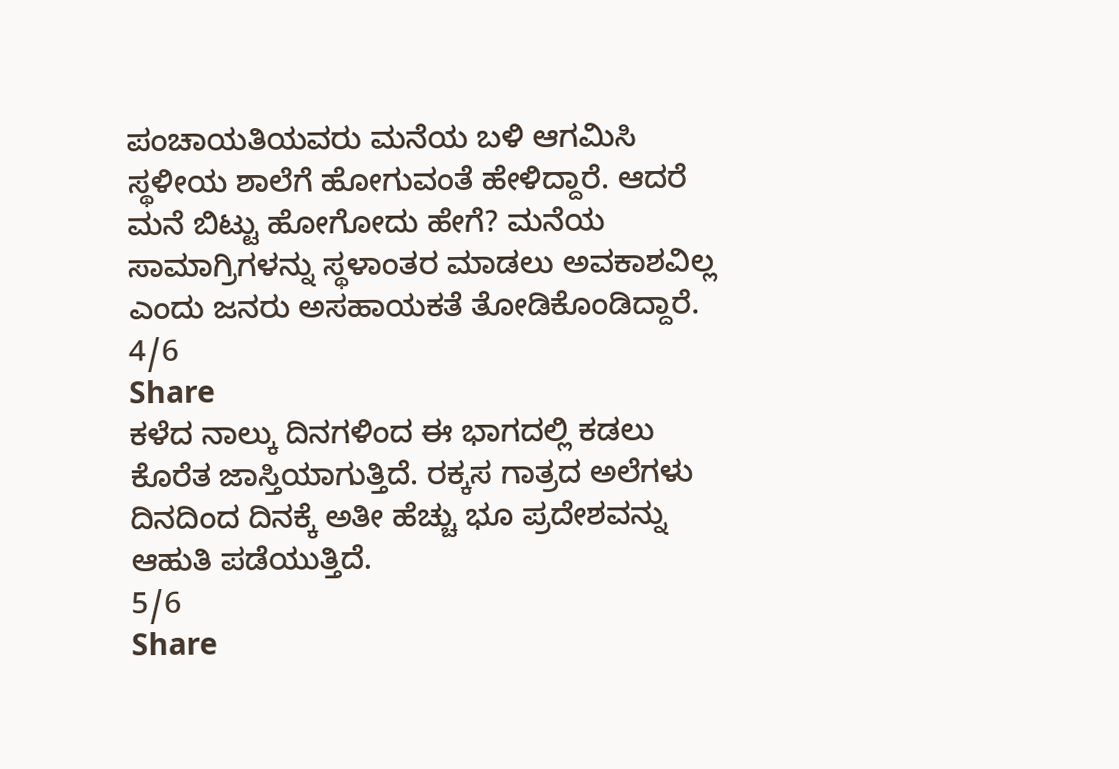ಪಂಚಾಯತಿಯವರು ಮನೆಯ ಬಳಿ ಆಗಮಿಸಿ ಸ್ಥಳೀಯ ಶಾಲೆಗೆ ಹೋಗುವಂತೆ ಹೇಳಿದ್ದಾರೆ. ಆದರೆ ಮನೆ ಬಿಟ್ಟು ಹೋಗೋದು ಹೇಗೆ? ಮನೆಯ ಸಾಮಾಗ್ರಿಗಳನ್ನು ಸ್ಥಳಾಂತರ ಮಾಡಲು ಅವಕಾಶವಿಲ್ಲ ಎಂದು ಜನರು ಅಸಹಾಯಕತೆ ತೋಡಿಕೊಂಡಿದ್ದಾರೆ.
4/6
Share
ಕಳೆದ ನಾಲ್ಕು ದಿನಗಳಿಂದ ಈ ಭಾಗದಲ್ಲಿ ಕಡಲು ಕೊರೆತ ಜಾಸ್ತಿಯಾಗುತ್ತಿದೆ. ರಕ್ಕಸ ಗಾತ್ರದ ಅಲೆಗಳು ದಿನದಿಂದ ದಿನಕ್ಕೆ ಅತೀ ಹೆಚ್ಚು ಭೂ ಪ್ರದೇಶವನ್ನು ಆಹುತಿ ಪಡೆಯುತ್ತಿದೆ.
5/6
Share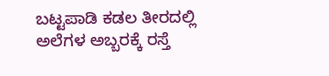ಬಟ್ಟಪಾಡಿ ಕಡಲ ತೀರದಲ್ಲಿ ಅಲೆಗಳ ಅಬ್ಬರಕ್ಕೆ ರಸ್ತೆ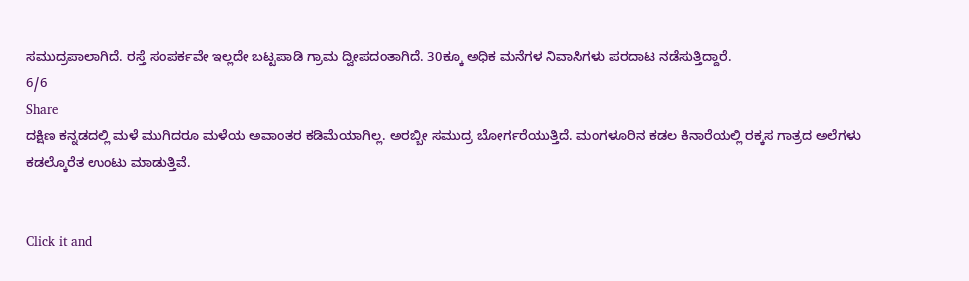ಸಮುದ್ರಪಾಲಾಗಿದೆ. ರಸ್ತೆ ಸಂಪರ್ಕವೇ ಇಲ್ಲದೇ ಬಟ್ಟಪಾಡಿ ಗ್ರಾಮ ದ್ವೀಪದಂತಾಗಿದೆ. 30ಕ್ಕೂ ಅಧಿಕ ಮನೆಗಳ ನಿವಾಸಿಗಳು ಪರದಾಟ ನಡೆಸುತ್ತಿದ್ದಾರೆ.
6/6
Share
ದಕ್ಷಿಣ ಕನ್ನಡದಲ್ಲಿ ಮಳೆ ಮುಗಿದರೂ ಮಳೆಯ ಅವಾಂತರ ಕಡಿಮೆಯಾಗಿಲ್ಲ. ಅರಬ್ಬೀ ಸಮುದ್ರ ಬೋರ್ಗರೆಯುತ್ತಿದೆ. ಮಂಗಳೂರಿನ ಕಡಲ ಕಿನಾರೆಯಲ್ಲಿ ರಕ್ಕಸ ಗಾತ್ರದ ಅಲೆಗಳು ಕಡಲ್ಕೊರೆತ ಉಂಟು ಮಾಡುತ್ತಿವೆ.


Click it and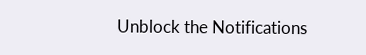Unblock the Notifications